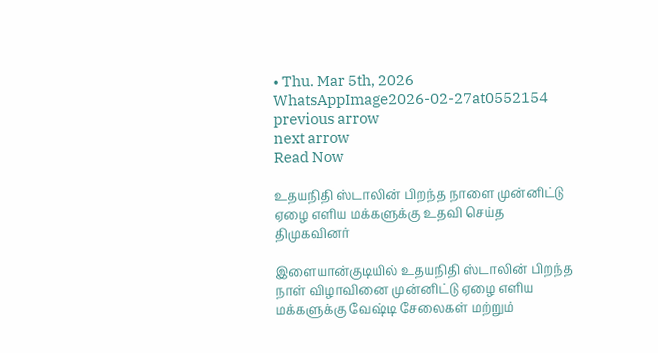• Thu. Mar 5th, 2026
WhatsAppImage2026-02-27at0552154
previous arrow
next arrow
Read Now

உதயநிதி ஸ்டாலின் பிறந்த நாளை முன்னிட்டு ஏழை எளிய மக்களுக்கு உதவி செய்த திமுகவினர்

இளையான்குடியில் உதயநிதி ஸ்டாலின் பிறந்த நாள் விழாவினை முன்னிட்டு ஏழை எளிய மக்களுக்கு வேஷ்டி சேலைகள் மற்றும்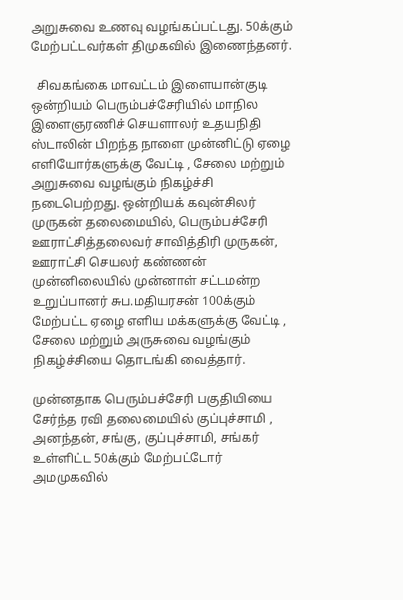அறுசுவை உணவு வழங்கப்பட்டது. 50க்கும் மேற்பட்டவர்கள் திமுகவில் இணைந்தனர்.

  சிவகங்கை மாவட்டம் இளையான்குடி ஒன்றியம் பெரும்பச்சேரியில் மாநில இளைஞரணிச் செயளாலர் உதயநிதி ஸ்டாலின் பிறந்த நாளை முன்னிட்டு ஏழை எளியோர்களுக்கு வேட்டி , சேலை மற்றும் அறுசுவை வழங்கும் நிகழ்ச்சி நடைபெற்றது. ஒன்றியக் கவுன்சிலர் முருகன் தலைமையில், பெரும்பச்சேரி ஊராட்சித்தலைவர் சாவித்திரி முருகன், ஊராட்சி செயலர் கண்ணன் முன்னிலையில் முன்னாள் சட்டமன்ற உறுப்பானர் சுப.மதியரசன் 100க்கும் மேற்பட்ட ஏழை எளிய மக்களுக்கு வேட்டி , சேலை மற்றும் அருசுவை வழங்கும் நிகழ்ச்சியை தொடங்கி வைத்தார்.

முன்னதாக பெரும்பச்சேரி பகுதியியை சேர்ந்த ரவி தலைமையில் குப்புச்சாமி , அனந்தன், சங்கு, குப்புச்சாமி, சங்கர் உள்ளிட்ட 50க்கும் மேற்பட்டோர் அமமுகவில்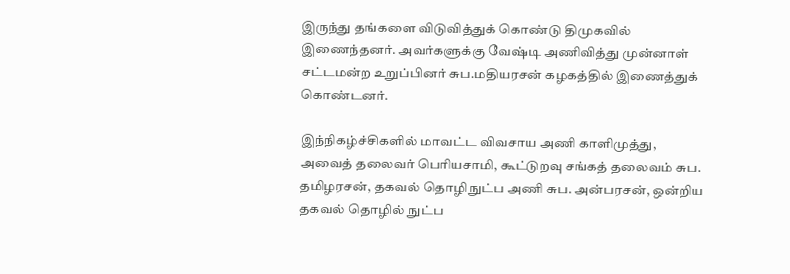இருந்து தங்களை விடுவித்துக் கொண்டு திமுகவில் இணைந்தனர். அவர்களுக்கு வேஷ்டி அணிவித்து முன்னாள் சட்டமன்ற உறுப்பினர் சுப.மதியரசன் கழகத்தில் இணைத்துக் கொண்டனர்.

இந்நிகழ்ச்சிகளில் மாவட்ட விவசாய அணி காளிமுத்து, அவைத் தலைவர் பெரியசாமி, கூட்டுறவு சங்கத் தலைவம் சுப. தமிழரசன், தகவல் தொழிநுட்ப அணி சுப. அன்பரசன், ஒன்றிய தகவல் தொழில் நுட்ப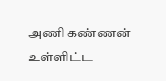அணி கண்ணன் உள்ளிட்ட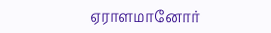ஏராளமானோர்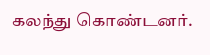கலந்து கொண்டனர்.